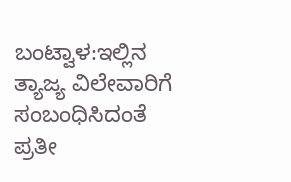ಬಂಟ್ವಾಳ:ಇಲ್ಲಿನ ತ್ಯಾಜ್ಯ ವಿಲೇವಾರಿಗೆ ಸಂಬಂಧಿಸಿದಂತೆ ಪ್ರತೀ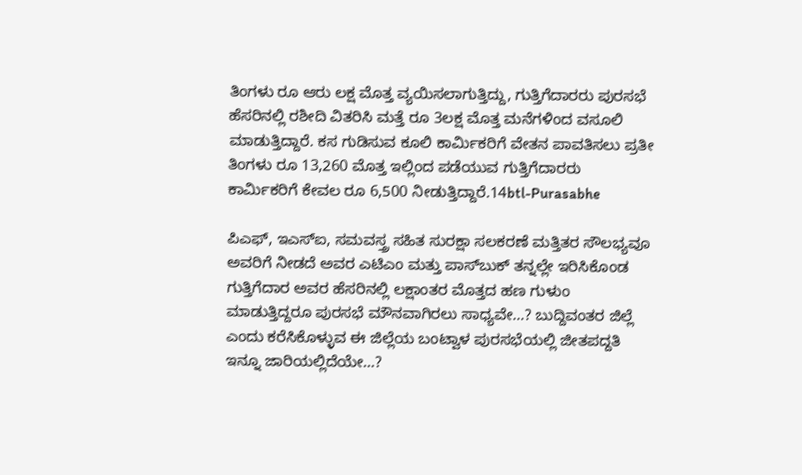ತಿಂಗಳು ರೂ ಆರು ಲಕ್ಷ ಮೊತ್ತ ವ್ಯಯಿಸಲಾಗುತ್ತಿದ್ದು, ಗುತ್ತಿಗೆದಾರರು ಪುರಸಭೆ ಹೆಸರಿನಲ್ಲಿ ರಶೀದಿ ವಿತರಿಸಿ ಮತ್ತೆ ರೂ 3ಲಕ್ಷ ಮೊತ್ತ ಮನೆಗಳಿಂದ ವಸೂಲಿ ಮಾಡುತ್ತಿದ್ದಾರೆ. ಕಸ ಗುಡಿಸುವ ಕೂಲಿ ಕಾರ್ಮಿಕರಿಗೆ ವೇತನ ಪಾವತಿಸಲು ಪ್ರತೀ ತಿಂಗಳು ರೂ 13,260 ಮೊತ್ತ ಇಲ್ಲಿಂದ ಪಡೆಯುವ ಗುತ್ತಿಗೆದಾರರು ಕಾರ್ಮಿಕರಿಗೆ ಕೇವಲ ರೂ 6,500 ನೀಡುತ್ತಿದ್ದಾರೆ.14btl-Purasabhe

ಪಿಎಫ್, ಇಎಸ್‍ಐ, ಸಮವಸ್ತ್ರ ಸಹಿತ ಸುರಕ್ಷಾ ಸಲಕರಣೆ ಮತ್ತಿತರ ಸೌಲಭ್ಯವೂ ಅವರಿಗೆ ನೀಡದೆ ಅವರ ಎಟಿಎಂ ಮತ್ತು ಪಾಸ್‍ಬುಕ್ ತನ್ನಲ್ಲೇ ಇರಿಸಿಕೊಂಡ ಗುತ್ತಿಗೆದಾರ ಅವರ ಹೆಸರಿನಲ್ಲಿ ಲಕ್ಷಾಂತರ ಮೊತ್ತದ ಹಣ ಗುಳುಂ ಮಾಡುತ್ತಿದ್ದರೂ ಪುರಸಭೆ ಮೌನವಾಗಿರಲು ಸಾಧ್ಯವೇ…? ಬುದ್ದಿವಂತರ ಜಿಲ್ಲೆ ಎಂದು ಕರೆಸಿಕೊಳ್ಳುವ ಈ ಜಿಲ್ಲೆಯ ಬಂಟ್ವಾಳ ಪುರಸಭೆಯಲ್ಲಿ ಜೀತಪದ್ದತಿ ಇನ್ನೂ ಜಾರಿಯಲ್ಲಿದೆಯೇ…?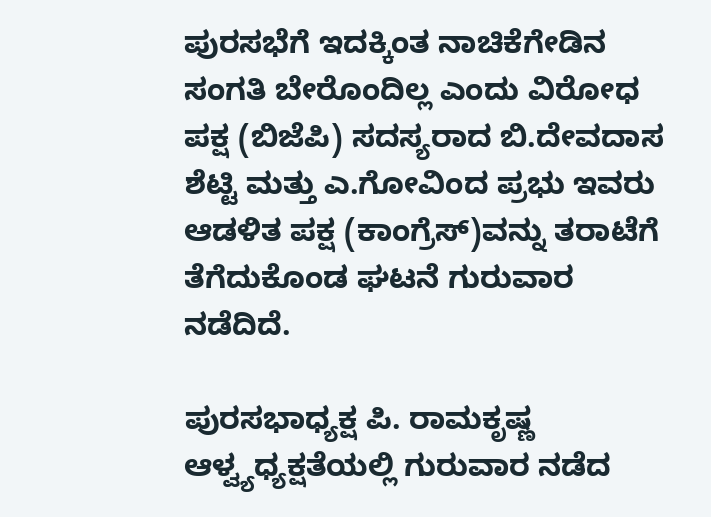ಪುರಸಭೆಗೆ ಇದಕ್ಕಿಂತ ನಾಚಿಕೆಗೇಡಿನ ಸಂಗತಿ ಬೇರೊಂದಿಲ್ಲ ಎಂದು ವಿರೋಧ ಪಕ್ಷ (ಬಿಜೆಪಿ) ಸದಸ್ಯರಾದ ಬಿ.ದೇವದಾಸ ಶೆಟ್ಟಿ ಮತ್ತು ಎ.ಗೋವಿಂದ ಪ್ರಭು ಇವರು ಆಡಳಿತ ಪಕ್ಷ (ಕಾಂಗ್ರೆಸ್)ವನ್ನು ತರಾಟೆಗೆ ತೆಗೆದುಕೊಂಡ ಘಟನೆ ಗುರುವಾರ ನಡೆದಿದೆ.

ಪುರಸಭಾಧ್ಯಕ್ಷ ಪಿ. ರಾಮಕೃಷ್ಣ ಆಳ್ವ್ಯಧ್ಯಕ್ಷತೆಯಲ್ಲಿ ಗುರುವಾರ ನಡೆದ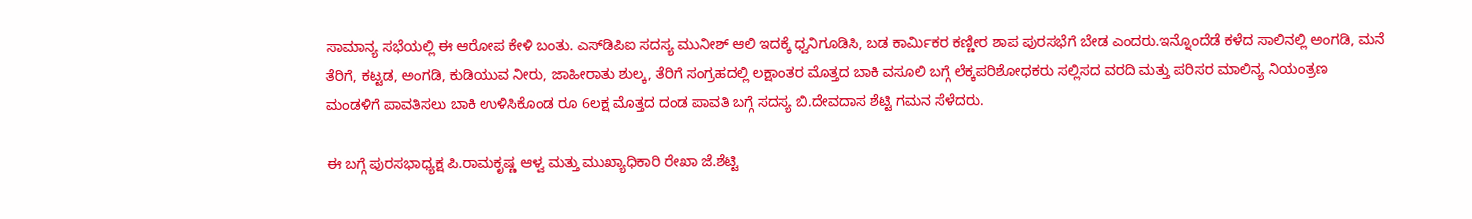ಸಾಮಾನ್ಯ ಸಭೆಯಲ್ಲಿ ಈ ಆರೋಪ ಕೇಳಿ ಬಂತು. ಎಸ್‍ಡಿಪಿಐ ಸದಸ್ಯ ಮುನೀಶ್ ಆಲಿ ಇದಕ್ಕೆ ಧ್ವನಿಗೂಡಿಸಿ, ಬಡ ಕಾರ್ಮಿಕರ ಕಣ್ಣೀರ ಶಾಪ ಪುರಸಭೆಗೆ ಬೇಡ ಎಂದರು.ಇನ್ನೊಂದೆಡೆ ಕಳೆದ ಸಾಲಿನಲ್ಲಿ ಅಂಗಡಿ, ಮನೆ ತೆರಿಗೆ, ಕಟ್ಟಡ, ಅಂಗಡಿ, ಕುಡಿಯುವ ನೀರು, ಜಾಹೀರಾತು ಶುಲ್ಕ, ತೆರಿಗೆ ಸಂಗ್ರಹದಲ್ಲಿ ಲಕ್ಷಾಂತರ ಮೊತ್ತದ ಬಾಕಿ ವಸೂಲಿ ಬಗ್ಗೆ ಲೆಕ್ಕಪರಿಶೋಧಕರು ಸಲ್ಲಿಸದ ವರದಿ ಮತ್ತು ಪರಿಸರ ಮಾಲಿನ್ಯ ನಿಯಂತ್ರಣ ಮಂಡಳಿಗೆ ಪಾವತಿಸಲು ಬಾಕಿ ಉಳಿಸಿಕೊಂಡ ರೂ 6ಲಕ್ಷ ಮೊತ್ತದ ದಂಡ ಪಾವತಿ ಬಗ್ಗೆ ಸದಸ್ಯ ಬಿ.ದೇವದಾಸ ಶೆಟ್ಟಿ ಗಮನ ಸೆಳೆದರು.

ಈ ಬಗ್ಗೆ ಪುರಸಭಾಧ್ಯಕ್ಷ ಪಿ.ರಾಮಕೃಷ್ಣ ಆಳ್ವ ಮತ್ತು ಮುಖ್ಯಾಧಿಕಾರಿ ರೇಖಾ ಜೆ.ಶೆಟ್ಟಿ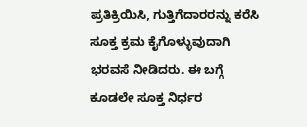ಪ್ರತಿಕ್ರಿಯಿಸಿ, ಗುತ್ತಿಗೆದಾರರನ್ನು ಕರೆಸಿ ಸೂಕ್ತ ಕ್ರಮ ಕೈಗೊಳ್ಳುವುದಾಗಿ ಭರವಸೆ ನೀಡಿದರು. ಈ ಬಗ್ಗೆ ಕೂಡಲೇ ಸೂಕ್ತ ನಿರ್ಧರ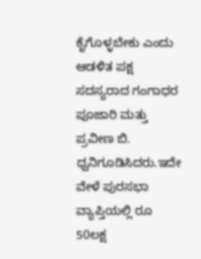ಕೈಗೊಳ್ಳಬೇಕು ಎಂದು ಆಡಳಿತ ಪಕ್ಷ ಸದಸ್ಯರಾದ ಗಂಗಾಧರ ಪೂಜಾರಿ ಮತ್ತು ಪ್ರವೀಣ ಬಿ. ಧ್ವನಿಗೂಡಿಸಿದರು.ಇದೇ ವೇಳೆ ಪುರಸಭಾ ವ್ಯಾಪ್ತಿಯಲ್ಲಿ ರೂ 50ಲಕ್ಷ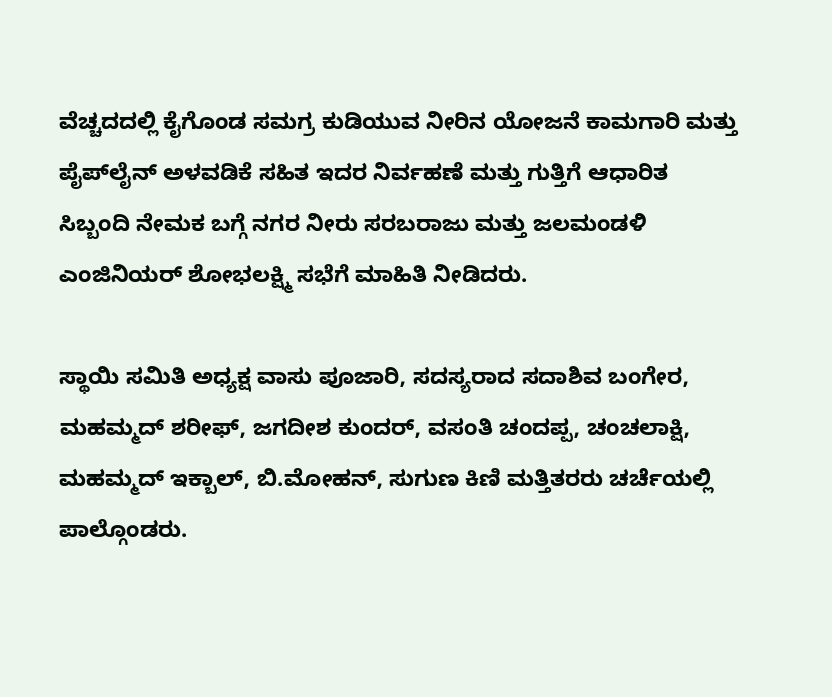ವೆಚ್ಚದದಲ್ಲಿ ಕೈಗೊಂಡ ಸಮಗ್ರ ಕುಡಿಯುವ ನೀರಿನ ಯೋಜನೆ ಕಾಮಗಾರಿ ಮತ್ತು ಪೈಪ್‍ಲೈನ್ ಅಳವಡಿಕೆ ಸಹಿತ ಇದರ ನಿರ್ವಹಣೆ ಮತ್ತು ಗುತ್ತಿಗೆ ಆಧಾರಿತ ಸಿಬ್ಬಂದಿ ನೇಮಕ ಬಗ್ಗೆ ನಗರ ನೀರು ಸರಬರಾಜು ಮತ್ತು ಜಲಮಂಡಳಿ ಎಂಜಿನಿಯರ್ ಶೋಭಲಕ್ಷ್ಮಿ ಸಭೆಗೆ ಮಾಹಿತಿ ನೀಡಿದರು.

ಸ್ಥಾಯಿ ಸಮಿತಿ ಅಧ್ಯಕ್ಷ ವಾಸು ಪೂಜಾರಿ, ಸದಸ್ಯರಾದ ಸದಾಶಿವ ಬಂಗೇರ, ಮಹಮ್ಮದ್ ಶರೀಫ್, ಜಗದೀಶ ಕುಂದರ್, ವಸಂತಿ ಚಂದಪ್ಪ, ಚಂಚಲಾಕ್ಷಿ, ಮಹಮ್ಮದ್ ಇಕ್ಬಾಲ್, ಬಿ.ಮೋಹನ್, ಸುಗುಣ ಕಿಣಿ ಮತ್ತಿತರರು ಚರ್ಚೆಯಲ್ಲಿ ಪಾಲ್ಗೊಂಡರು.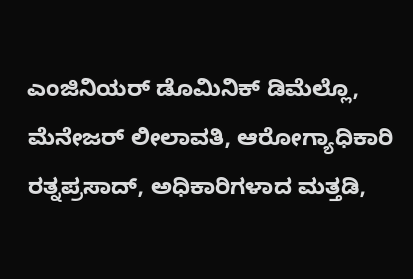ಎಂಜಿನಿಯರ್ ಡೊಮಿನಿಕ್ ಡಿಮೆಲ್ಲೊ, ಮೆನೇಜರ್ ಲೀಲಾವತಿ, ಆರೋಗ್ಯಾಧಿಕಾರಿ ರತ್ನಪ್ರಸಾದ್, ಅಧಿಕಾರಿಗಳಾದ ಮತ್ತಡಿ,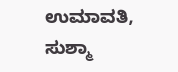ಉಮಾವತಿ, ಸುಶ್ಮಾ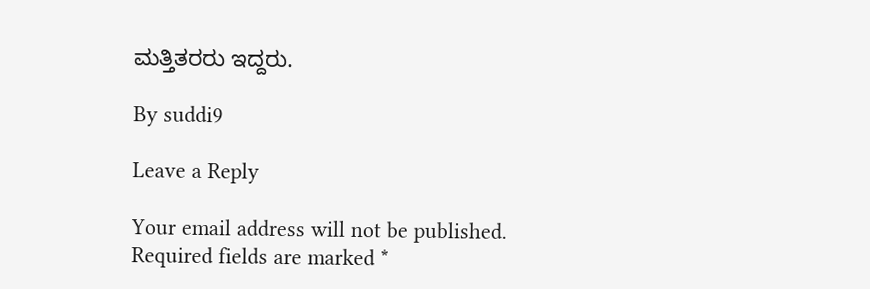ಮತ್ತಿತರರು ಇದ್ದರು.

By suddi9

Leave a Reply

Your email address will not be published. Required fields are marked *